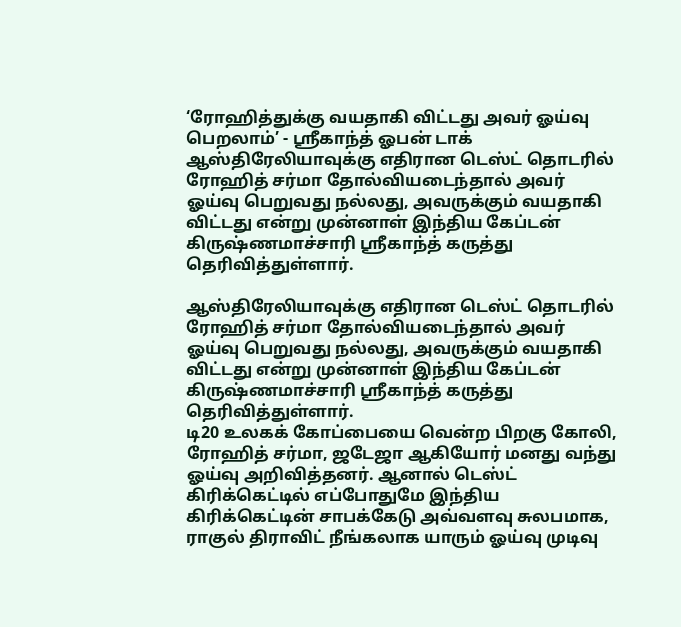‘ரோஹித்துக்கு வயதாகி விட்டது அவர் ஓய்வு பெறலாம்’ - ஸ்ரீகாந்த் ஓபன் டாக்
ஆஸ்திரேலியாவுக்கு எதிரான டெஸ்ட் தொடரில் ரோஹித் சர்மா தோல்வியடைந்தால் அவர் ஓய்வு பெறுவது நல்லது, அவருக்கும் வயதாகி விட்டது என்று முன்னாள் இந்திய கேப்டன் கிருஷ்ணமாச்சாரி ஸ்ரீகாந்த் கருத்து தெரிவித்துள்ளார்.

ஆஸ்திரேலியாவுக்கு எதிரான டெஸ்ட் தொடரில் ரோஹித் சர்மா தோல்வியடைந்தால் அவர் ஓய்வு பெறுவது நல்லது, அவருக்கும் வயதாகி விட்டது என்று முன்னாள் இந்திய கேப்டன் கிருஷ்ணமாச்சாரி ஸ்ரீகாந்த் கருத்து தெரிவித்துள்ளார்.
டி20 உலகக் கோப்பையை வென்ற பிறகு கோலி, ரோஹித் சர்மா, ஜடேஜா ஆகியோர் மனது வந்து ஓய்வு அறிவித்தனர். ஆனால் டெஸ்ட் கிரிக்கெட்டில் எப்போதுமே இந்திய கிரிக்கெட்டின் சாபக்கேடு அவ்வளவு சுலபமாக, ராகுல் திராவிட் நீங்கலாக யாரும் ஓய்வு முடிவு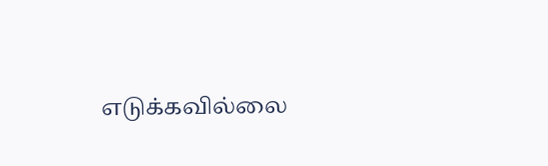எடுக்கவில்லை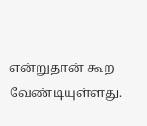என்றுதான் கூற வேண்டியுள்ளது.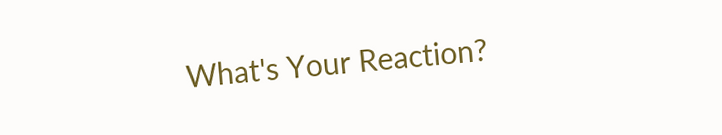What's Your Reaction?